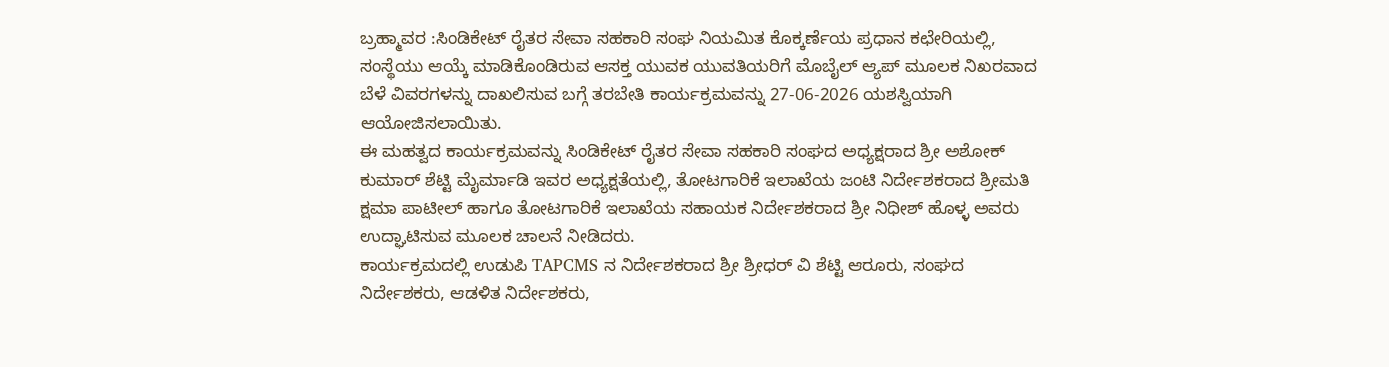ಬ್ರಹ್ಮಾವರ :ಸಿಂಡಿಕೇಟ್ ರೈತರ ಸೇವಾ ಸಹಕಾರಿ ಸಂಘ ನಿಯಮಿತ ಕೊಕ್ಕರ್ಣೆಯ ಪ್ರಧಾನ ಕಛೇರಿಯಲ್ಲಿ, ಸಂಸ್ಥೆಯು ಆಯ್ಕೆ ಮಾಡಿಕೊಂಡಿರುವ ಆಸಕ್ತ ಯುವಕ ಯುವತಿಯರಿಗೆ ಮೊಬೈಲ್ ಆ್ಯಪ್ ಮೂಲಕ ನಿಖರವಾದ ಬೆಳೆ ವಿವರಗಳನ್ನು ದಾಖಲಿಸುವ ಬಗ್ಗೆ ತರಬೇತಿ ಕಾರ್ಯಕ್ರಮವನ್ನು 27-06-2026 ಯಶಸ್ವಿಯಾಗಿ ಆಯೋಜಿಸಲಾಯಿತು.
ಈ ಮಹತ್ವದ ಕಾರ್ಯಕ್ರಮವನ್ನು ಸಿಂಡಿಕೇಟ್ ರೈತರ ಸೇವಾ ಸಹಕಾರಿ ಸಂಘದ ಅಧ್ಯಕ್ಷರಾದ ಶ್ರೀ ಅಶೋಕ್ ಕುಮಾರ್ ಶೆಟ್ಟಿ ಮೈರ್ಮಾಡಿ ಇವರ ಅಧ್ಯಕ್ಷತೆಯಲ್ಲಿ, ತೋಟಗಾರಿಕೆ ಇಲಾಖೆಯ ಜಂಟಿ ನಿರ್ದೇಶಕರಾದ ಶ್ರೀಮತಿ ಕ್ಷಮಾ ಪಾಟೀಲ್ ಹಾಗೂ ತೋಟಗಾರಿಕೆ ಇಲಾಖೆಯ ಸಹಾಯಕ ನಿರ್ದೇಶಕರಾದ ಶ್ರೀ ನಿಧೀಶ್ ಹೊಳ್ಳ ಅವರು ಉದ್ಘಾಟಿಸುವ ಮೂಲಕ ಚಾಲನೆ ನೀಡಿದರು.
ಕಾರ್ಯಕ್ರಮದಲ್ಲಿ ಉಡುಪಿ TAPCMS ನ ನಿರ್ದೇಶಕರಾದ ಶ್ರೀ ಶ್ರೀಧರ್ ವಿ ಶೆಟ್ಟಿ ಆರೂರು, ಸಂಘದ ನಿರ್ದೇಶಕರು, ಆಡಳಿತ ನಿರ್ದೇಶಕರು,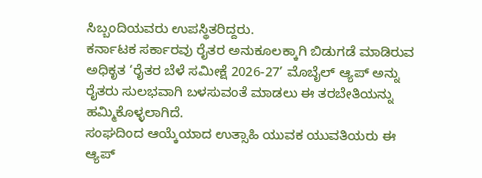ಸಿಬ್ಬಂದಿಯವರು ಉಪಸ್ಥಿತರಿದ್ದರು.
ಕರ್ನಾಟಕ ಸರ್ಕಾರವು ರೈತರ ಅನುಕೂಲಕ್ಕಾಗಿ ಬಿಡುಗಡೆ ಮಾಡಿರುವ ಅಧಿಕೃತ ‘ರೈತರ ಬೆಳೆ ಸಮೀಕ್ಷೆ 2026-27’ ಮೊಬೈಲ್ ಆ್ಯಪ್ ಅನ್ನು ರೈತರು ಸುಲಭವಾಗಿ ಬಳಸುವಂತೆ ಮಾಡಲು ಈ ತರಬೇತಿಯನ್ನು ಹಮ್ಮಿಕೊಳ್ಳಲಾಗಿದೆ.
ಸಂಘದಿಂದ ಆಯ್ಕೆಯಾದ ಉತ್ಸಾಹಿ ಯುವಕ ಯುವತಿಯರು ಈ ಆ್ಯಪ್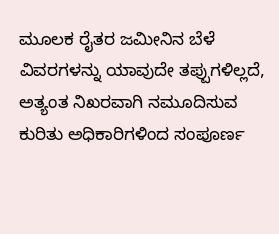ಮೂಲಕ ರೈತರ ಜಮೀನಿನ ಬೆಳೆ ವಿವರಗಳನ್ನು ಯಾವುದೇ ತಪ್ಪುಗಳಿಲ್ಲದೆ, ಅತ್ಯಂತ ನಿಖರವಾಗಿ ನಮೂದಿಸುವ ಕುರಿತು ಅಧಿಕಾರಿಗಳಿಂದ ಸಂಪೂರ್ಣ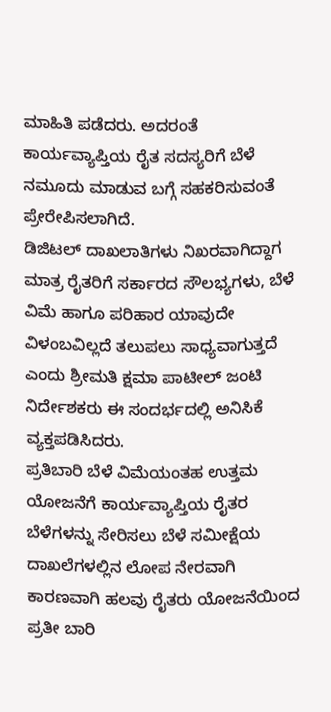ಮಾಹಿತಿ ಪಡೆದರು. ಅದರಂತೆ ಕಾರ್ಯವ್ಯಾಪ್ತಿಯ ರೈತ ಸದಸ್ಯರಿಗೆ ಬೆಳೆ ನಮೂದು ಮಾಡುವ ಬಗ್ಗೆ ಸಹಕರಿಸುವಂತೆ ಪ್ರೇರೇಪಿಸಲಾಗಿದೆ.
ಡಿಜಿಟಲ್ ದಾಖಲಾತಿಗಳು ನಿಖರವಾಗಿದ್ದಾಗ ಮಾತ್ರ ರೈತರಿಗೆ ಸರ್ಕಾರದ ಸೌಲಭ್ಯಗಳು, ಬೆಳೆ ವಿಮೆ ಹಾಗೂ ಪರಿಹಾರ ಯಾವುದೇ ವಿಳಂಬವಿಲ್ಲದೆ ತಲುಪಲು ಸಾಧ್ಯವಾಗುತ್ತದೆ ಎಂದು ಶ್ರೀಮತಿ ಕ್ಷಮಾ ಪಾಟೀಲ್ ಜಂಟಿ ನಿರ್ದೇಶಕರು ಈ ಸಂದರ್ಭದಲ್ಲಿ ಅನಿಸಿಕೆ ವ್ಯಕ್ತಪಡಿಸಿದರು.
ಪ್ರತಿಬಾರಿ ಬೆಳೆ ವಿಮೆಯಂತಹ ಉತ್ತಮ ಯೋಜನೆಗೆ ಕಾರ್ಯವ್ಯಾಪ್ತಿಯ ರೈತರ ಬೆಳೆಗಳನ್ನು ಸೇರಿಸಲು ಬೆಳೆ ಸಮೀಕ್ಷೆಯ ದಾಖಲೆಗಳಲ್ಲಿನ ಲೋಪ ನೇರವಾಗಿ ಕಾರಣವಾಗಿ ಹಲವು ರೈತರು ಯೋಜನೆಯಿಂದ ಪ್ರತೀ ಬಾರಿ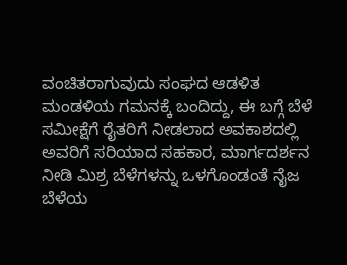ವಂಚಿತರಾಗುವುದು ಸಂಘದ ಆಡಳಿತ ಮಂಡಳಿಯ ಗಮನಕ್ಕೆ ಬಂದಿದ್ದು, ಈ ಬಗ್ಗೆ ಬೆಳೆ ಸಮೀಕ್ಷೆಗೆ ರೈತರಿಗೆ ನೀಡಲಾದ ಅವಕಾಶದಲ್ಲಿ ಅವರಿಗೆ ಸರಿಯಾದ ಸಹಕಾರ, ಮಾರ್ಗದರ್ಶನ ನೀಡಿ ಮಿಶ್ರ ಬೆಳೆಗಳನ್ನು ಒಳಗೊಂಡಂತೆ ನೈಜ ಬೆಳೆಯ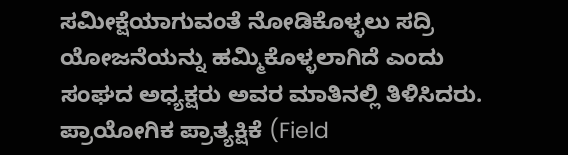ಸಮೀಕ್ಷೆಯಾಗುವಂತೆ ನೋಡಿಕೊಳ್ಳಲು ಸದ್ರಿ ಯೋಜನೆಯನ್ನು ಹಮ್ಮಿಕೊಳ್ಳಲಾಗಿದೆ ಎಂದು ಸಂಘದ ಅಧ್ಯಕ್ಷರು ಅವರ ಮಾತಿನಲ್ಲಿ ತಿಳಿಸಿದರು.
ಪ್ರಾಯೋಗಿಕ ಪ್ರಾತ್ಯಕ್ಷಿಕೆ (Field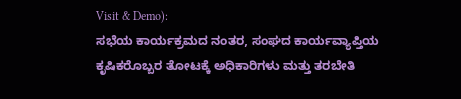Visit & Demo):
ಸಭೆಯ ಕಾರ್ಯಕ್ರಮದ ನಂತರ, ಸಂಘದ ಕಾರ್ಯವ್ಯಾಪ್ತಿಯ ಕೃಷಿಕರೊಬ್ಬರ ತೋಟಕ್ಕೆ ಅಧಿಕಾರಿಗಳು ಮತ್ತು ತರಬೇತಿ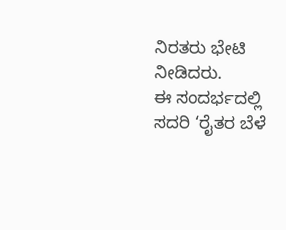ನಿರತರು ಭೇಟಿ ನೀಡಿದರು.
ಈ ಸಂದರ್ಭದಲ್ಲಿ ಸದರಿ ‘ರೈತರ ಬೆಳೆ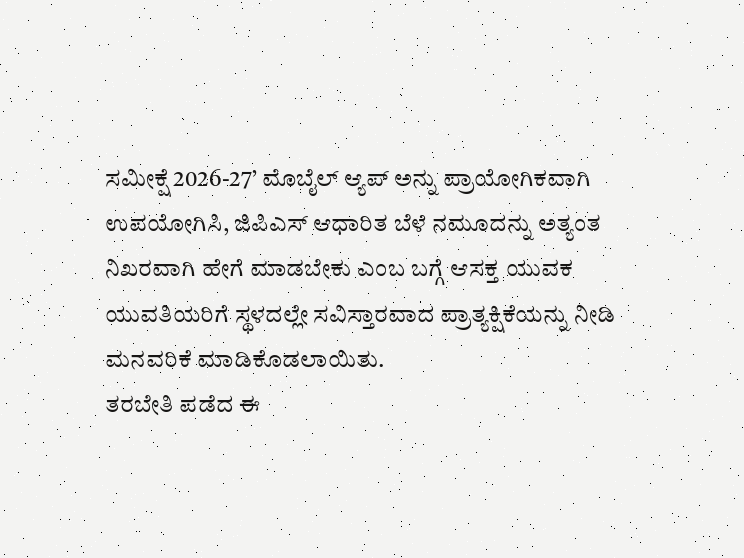ಸಮೀಕ್ಷೆ 2026-27’ ಮೊಬೈಲ್ ಆ್ಯಪ್ ಅನ್ನು ಪ್ರಾಯೋಗಿಕವಾಗಿ ಉಪಯೋಗಿಸಿ, ಜಿಪಿಎಸ್ ಆಧಾರಿತ ಬೆಳೆ ನಮೂದನ್ನು ಅತ್ಯಂತ ನಿಖರವಾಗಿ ಹೇಗೆ ಮಾಡಬೇಕು ಎಂಬ ಬಗ್ಗೆ ಆಸಕ್ತ ಯುವಕ ಯುವತಿಯರಿಗೆ ಸ್ಥಳದಲ್ಲೇ ಸವಿಸ್ತಾರವಾದ ಪ್ರಾತ್ಯಕ್ಷಿಕೆಯನ್ನು ನೀಡಿ ಮನವರಿಕೆ ಮಾಡಿಕೊಡಲಾಯಿತು.
ತರಬೇತಿ ಪಡೆದ ಈ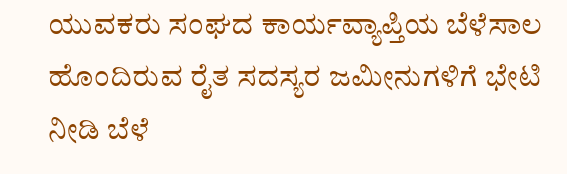ಯುವಕರು ಸಂಘದ ಕಾರ್ಯವ್ಯಾಪ್ತಿಯ ಬೆಳೆಸಾಲ ಹೊಂದಿರುವ ರೈತ ಸದಸ್ಯರ ಜಮೀನುಗಳಿಗೆ ಭೇಟಿ ನೀಡಿ ಬೆಳೆ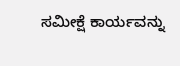ಸಮೀಕ್ಷೆ ಕಾರ್ಯವನ್ನು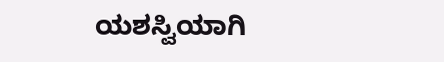ಯಶಸ್ವಿಯಾಗಿ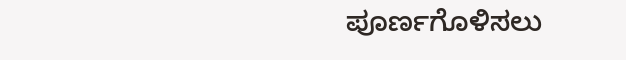ಪೂರ್ಣಗೊಳಿಸಲು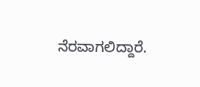ನೆರವಾಗಲಿದ್ದಾರೆ.